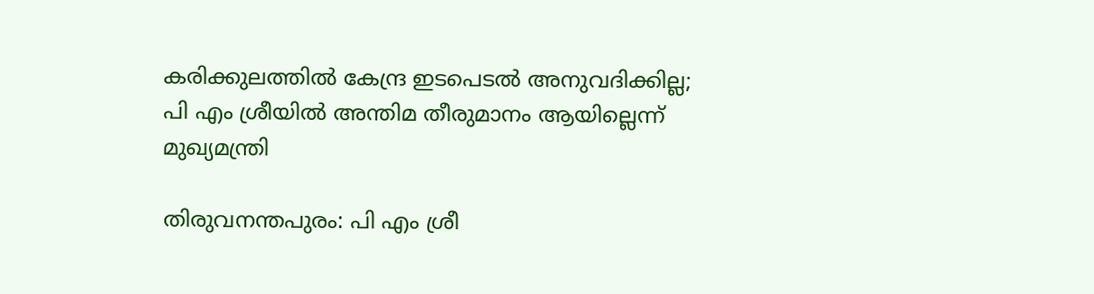കരിക്കുലത്തില്‍ കേന്ദ്ര ഇടപെടല്‍ അനുവദിക്കില്ല; പി എം ശ്രീയില്‍ അന്തിമ തീരുമാനം ആയില്ലെന്ന് മുഖ്യമന്ത്രി

തിരുവനന്തപുരം: പി എം ശ്രീ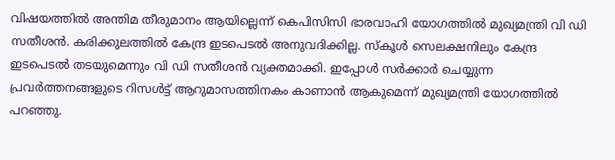വിഷയത്തില്‍ അന്തിമ തീരുമാനം ആയില്ലെന്ന് കെപിസിസി ഭാരവാഹി യോഗത്തില്‍ മുഖ്യമന്ത്രി വി ഡി സതീശന്‍. കരിക്കുലത്തില്‍ കേന്ദ്ര ഇടപെടല്‍ അനുവദിക്കില്ല. സ്‌കൂള്‍ സെലക്ഷനിലും കേന്ദ്ര ഇടപെടല്‍ തടയുമെന്നും വി ഡി സതീശന്‍ വ്യക്തമാക്കി. ഇപ്പോള്‍ സര്‍ക്കാര്‍ ചെയ്യുന്ന പ്രവര്‍ത്തനങ്ങളുടെ റിസള്‍ട്ട് ആറുമാസത്തിനകം കാണാന്‍ ആകുമെന്ന് മുഖ്യമന്ത്രി യോഗത്തില്‍ പറഞ്ഞു.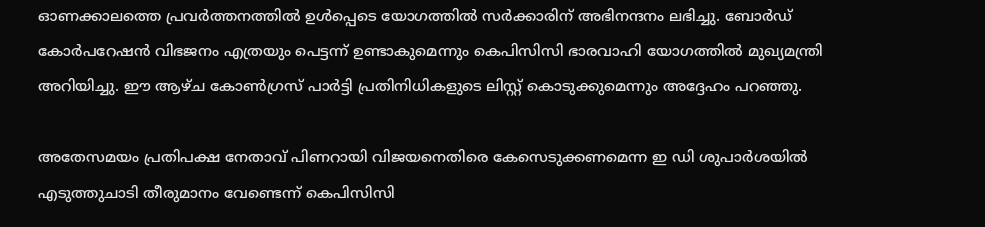ഓണക്കാലത്തെ പ്രവര്‍ത്തനത്തില്‍ ഉള്‍പ്പെടെ യോഗത്തില്‍ സര്‍ക്കാരിന് അഭിനന്ദനം ലഭിച്ചു. ബോര്‍ഡ് കോര്‍പറേഷന്‍ വിഭജനം എത്രയും പെട്ടന്ന് ഉണ്ടാകുമെന്നും കെപിസിസി ഭാരവാഹി യോഗത്തില്‍ മുഖ്യമന്ത്രി അറിയിച്ചു. ഈ ആഴ്ച കോണ്‍ഗ്രസ് പാര്‍ട്ടി പ്രതിനിധികളുടെ ലിസ്റ്റ് കൊടുക്കുമെന്നും അദ്ദേഹം പറഞ്ഞു.

അതേസമയം പ്രതിപക്ഷ നേതാവ് പിണറായി വിജയനെതിരെ കേസെടുക്കണമെന്ന ഇ ഡി ശുപാര്‍ശയില്‍ എടുത്തുചാടി തീരുമാനം വേണ്ടെന്ന് കെപിസിസി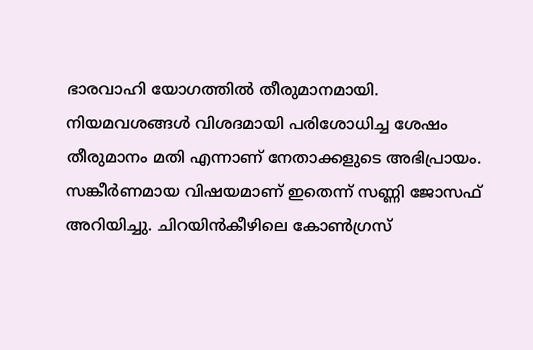ഭാരവാഹി യോഗത്തില്‍ തീരുമാനമായി. നിയമവശങ്ങള്‍ വിശദമായി പരിശോധിച്ച ശേഷം തീരുമാനം മതി എന്നാണ് നേതാക്കളുടെ അഭിപ്രായം. സങ്കീര്‍ണമായ വിഷയമാണ് ഇതെന്ന് സണ്ണി ജോസഫ് അറിയിച്ചു. ചിറയിന്‍കീഴിലെ കോണ്‍ഗ്രസ്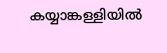കയ്യാങ്കള്ളിയില്‍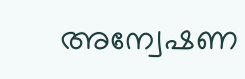അന്വേഷണ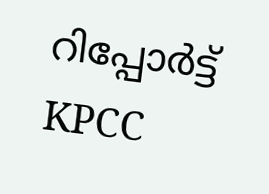റിപ്പോര്‍ട്ട് KPCC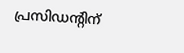പ്രസിഡന്റിന്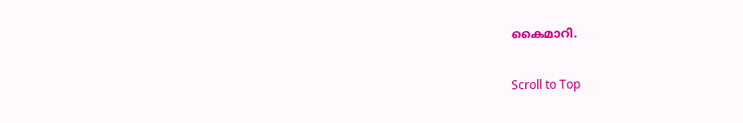കൈമാറി.

Scroll to Top